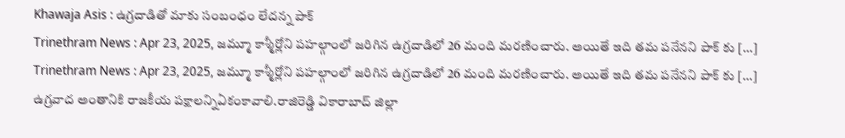Khawaja Asis : ఉగ్రదాడితో మాకు సంబంధం లేదన్న పాక్
Trinethram News : Apr 23, 2025, జమ్మూ కాశ్మీర్లోని పహల్గాంలో జరిగిన ఉగ్రదాడిలో 26 మంది మరణించారు. అయితే ఇది తమ పనేనని పాక్ కు […]
Trinethram News : Apr 23, 2025, జమ్మూ కాశ్మీర్లోని పహల్గాంలో జరిగిన ఉగ్రదాడిలో 26 మంది మరణించారు. అయితే ఇది తమ పనేనని పాక్ కు […]
ఉగ్రవాద అంతానికి రాజకీయ పక్షాలన్నిఏకంకావాలి.రాజిరెడ్డి వికారాబాద్ జిల్లా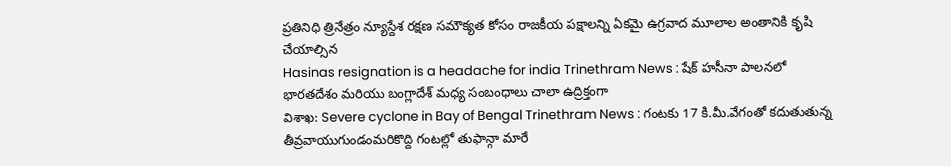ప్రతినిధి త్రినేత్రం న్యూస్దేశ రక్షణ సమౌక్యత కోసం రాజకీయ పక్షాలన్ని ఏకమై ఉగ్రవాద మూలాల అంతానికి కృషి చేయాల్సిన
Hasinas resignation is a headache for india Trinethram News : షేక్ హసీనా పాలనలో భారతదేశం మరియు బంగ్లాదేశ్ మధ్య సంబంధాలు చాలా ఉద్రిక్తంగా
విశాఖ: Severe cyclone in Bay of Bengal Trinethram News : గంటకు 17 కి.మీ.వేగంతో కదుతుతున్న తీవ్రవాయుగుండంమరికొద్ది గంటల్లో తుఫాన్గా మారే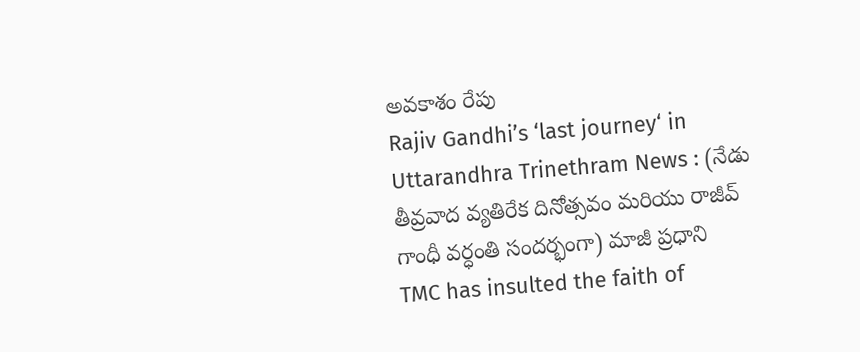అవకాశం రేపు
Rajiv Gandhi’s ‘last journey‘ in Uttarandhra Trinethram News : (నేడు తీవ్రవాద వ్యతిరేక దినోత్సవం మరియు రాజీవ్ గాంధీ వర్ధంతి సందర్భంగా) మాజీ ప్రధాని
TMC has insulted the faith of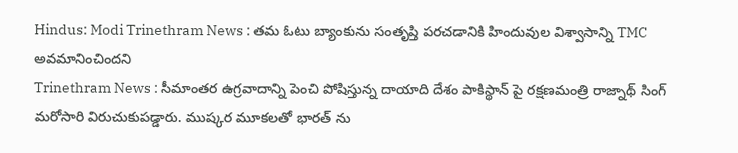Hindus: Modi Trinethram News : తమ ఓటు బ్యాంకును సంతృప్తి పరచడానికి హిందువుల విశ్వాసాన్ని TMC అవమానించిందని
Trinethram News : సీమాంతర ఉగ్రవాదాన్ని పెంచి పోషిస్తున్న దాయాది దేశం పాకిస్థాన్ పై రక్షణమంత్రి రాజ్నాథ్ సింగ్ మరోసారి విరుచుకుపడ్డారు. ముష్కర మూకలతో భారత్ ను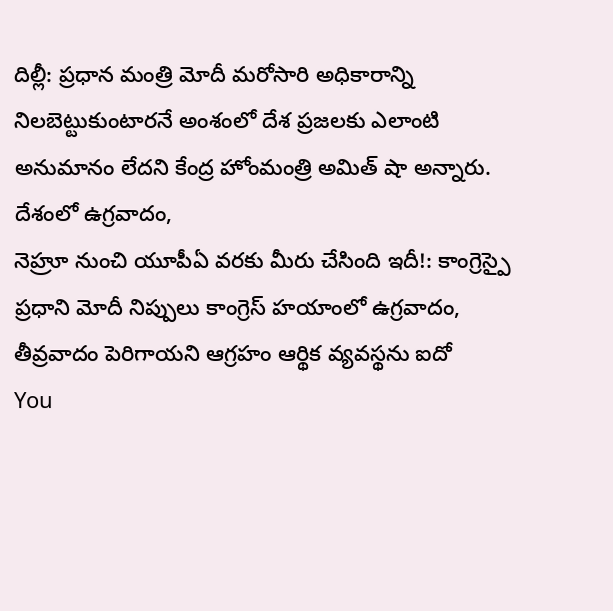దిల్లీ: ప్రధాన మంత్రి మోదీ మరోసారి అధికారాన్ని నిలబెట్టుకుంటారనే అంశంలో దేశ ప్రజలకు ఎలాంటి అనుమానం లేదని కేంద్ర హోంమంత్రి అమిత్ షా అన్నారు. దేశంలో ఉగ్రవాదం,
నెహ్రూ నుంచి యూపీఏ వరకు మీరు చేసింది ఇదీ!: కాంగ్రెస్పై ప్రధాని మోదీ నిప్పులు కాంగ్రెస్ హయాంలో ఉగ్రవాదం, తీవ్రవాదం పెరిగాయని ఆగ్రహం ఆర్థిక వ్యవస్థను ఐదో
You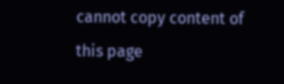cannot copy content of this page